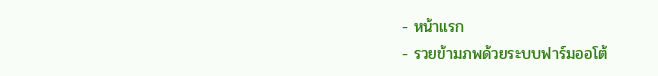- หน้าแรก
- รวยข้ามภพด้วยระบบฟาร์มออโต้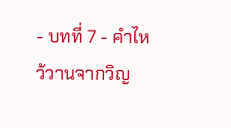- บทที่ 7 - คำไหว้วานจากวิญ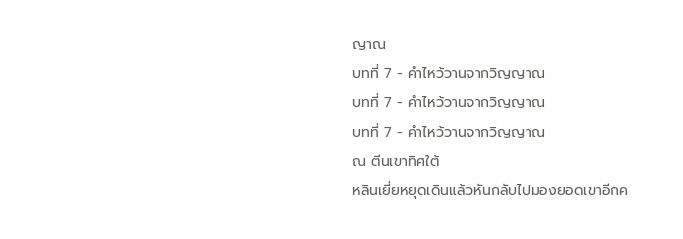ญาณ
บทที่ 7 - คำไหว้วานจากวิญญาณ
บทที่ 7 - คำไหว้วานจากวิญญาณ
บทที่ 7 - คำไหว้วานจากวิญญาณ
ณ ตีนเขาทิศใต้
หลินเยี่ยหยุดเดินแล้วหันกลับไปมองยอดเขาอีกค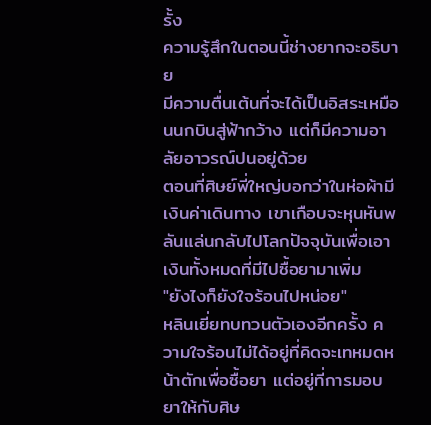รั้ง
ความรู้สึกในตอนนี้ช่างยากจะอธิบาย
มีความตื่นเต้นที่จะได้เป็นอิสระเหมือนนกบินสู่ฟ้ากว้าง แต่ก็มีความอาลัยอาวรณ์ปนอยู่ด้วย
ตอนที่ศิษย์พี่ใหญ่บอกว่าในห่อผ้ามีเงินค่าเดินทาง เขาเกือบจะหุนหันพลันแล่นกลับไปโลกปัจจุบันเพื่อเอาเงินทั้งหมดที่มีไปซื้อยามาเพิ่ม
"ยังไงก็ยังใจร้อนไปหน่อย"
หลินเยี่ยทบทวนตัวเองอีกครั้ง ความใจร้อนไม่ได้อยู่ที่คิดจะเทหมดหน้าตักเพื่อซื้อยา แต่อยู่ที่การมอบยาให้กับศิษ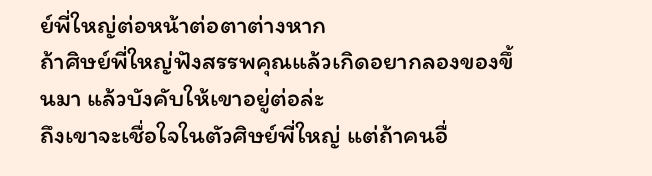ย์พี่ใหญ่ต่อหน้าต่อตาต่างหาก
ถ้าศิษย์พี่ใหญ่ฟังสรรพคุณแล้วเกิดอยากลองของขึ้นมา แล้วบังคับให้เขาอยู่ต่อล่ะ
ถึงเขาจะเชื่อใจในตัวศิษย์พี่ใหญ่ แต่ถ้าคนอื่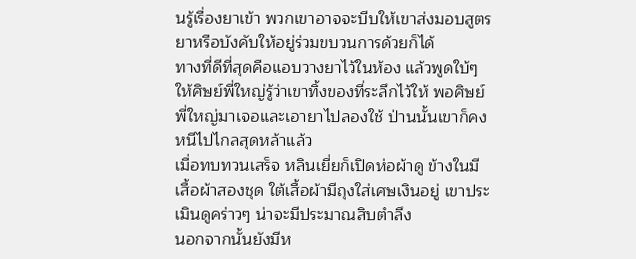นรู้เรื่องยาเข้า พวกเขาอาจจะบีบให้เขาส่งมอบสูตรยาหรือบังคับให้อยู่ร่วมขบวนการด้วยก็ได้
ทางที่ดีที่สุดคือแอบวางยาไว้ในห้อง แล้วพูดใบ้ๆ ให้ศิษย์พี่ใหญ่รู้ว่าเขาทิ้งของที่ระลึกไว้ให้ พอศิษย์พี่ใหญ่มาเจอและเอายาไปลองใช้ ป่านนั้นเขาก็คงหนีไปไกลสุดหล้าแล้ว
เมื่อทบทวนเสร็จ หลินเยี่ยก็เปิดห่อผ้าดู ข้างในมีเสื้อผ้าสองชุด ใต้เสื้อผ้ามีถุงใส่เศษเงินอยู่ เขาประเมินดูคร่าวๆ น่าจะมีประมาณสิบตำลึง
นอกจากนั้นยังมีห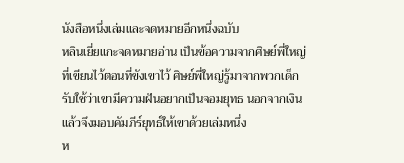นังสือหนึ่งเล่มและจดหมายอีกหนึ่งฉบับ
หลินเยี่ยแกะจดหมายอ่าน เป็นข้อความจากศิษย์พี่ใหญ่ที่เขียนไว้ตอนที่ขังเขาไว้ ศิษย์พี่ใหญ่รู้มาจากพวกเด็กรับใช้ว่าเขามีความฝันอยากเป็นจอมยุทธ นอกจากเงินแล้วจึงมอบคัมภีร์ยุทธ์ให้เขาด้วยเล่มหนึ่ง
ห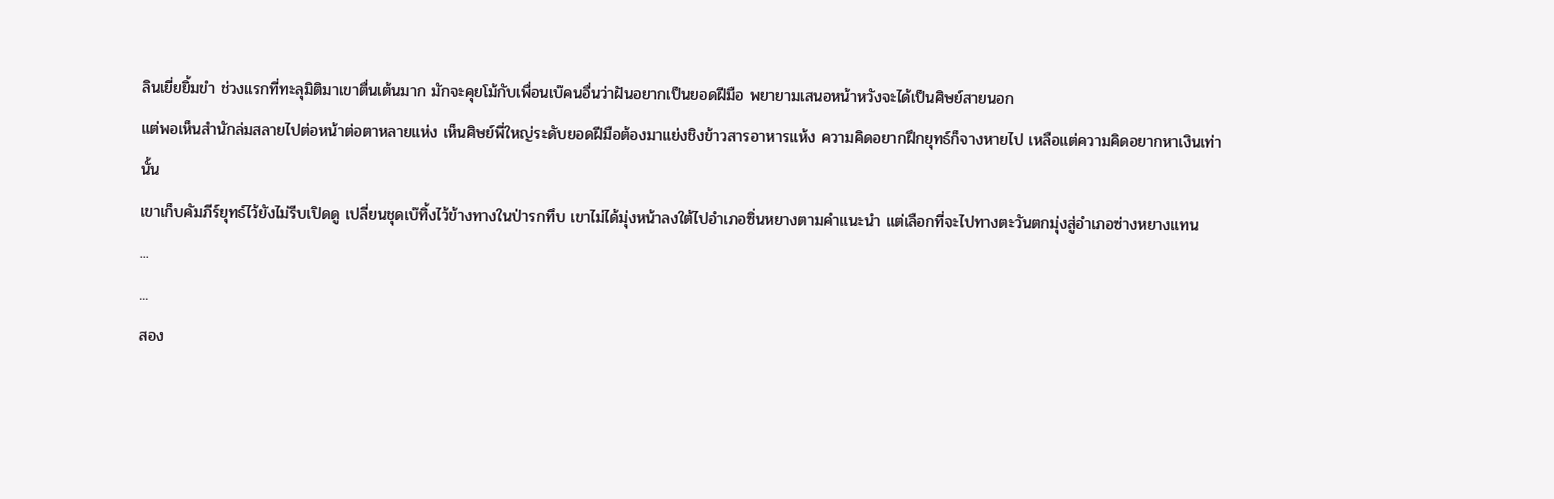ลินเยี่ยยิ้มขำ ช่วงแรกที่ทะลุมิติมาเขาตื่นเต้นมาก มักจะคุยโม้กับเพื่อนเบ๊คนอื่นว่าฝันอยากเป็นยอดฝีมือ พยายามเสนอหน้าหวังจะได้เป็นศิษย์สายนอก
แต่พอเห็นสำนักล่มสลายไปต่อหน้าต่อตาหลายแห่ง เห็นศิษย์พี่ใหญ่ระดับยอดฝีมือต้องมาแย่งชิงข้าวสารอาหารแห้ง ความคิดอยากฝึกยุทธ์ก็จางหายไป เหลือแต่ความคิดอยากหาเงินเท่านั้น
เขาเก็บคัมภีร์ยุทธ์ไว้ยังไม่รีบเปิดดู เปลี่ยนชุดเบ๊ทิ้งไว้ข้างทางในป่ารกทึบ เขาไม่ได้มุ่งหน้าลงใต้ไปอำเภอซิ่นหยางตามคำแนะนำ แต่เลือกที่จะไปทางตะวันตกมุ่งสู่อำเภอซ่างหยางแทน
...
...
สอง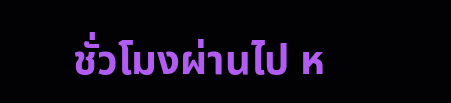ชั่วโมงผ่านไป ห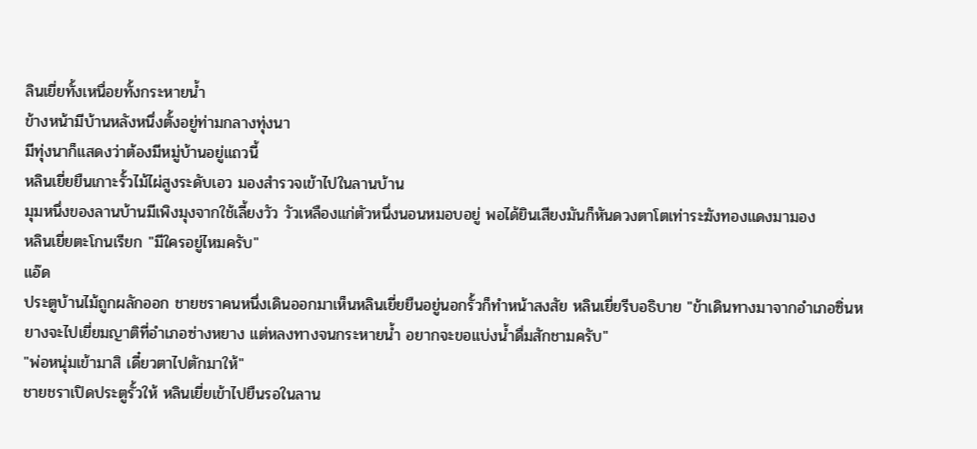ลินเยี่ยทั้งเหนื่อยทั้งกระหายน้ำ
ข้างหน้ามีบ้านหลังหนึ่งตั้งอยู่ท่ามกลางทุ่งนา
มีทุ่งนาก็แสดงว่าต้องมีหมู่บ้านอยู่แถวนี้
หลินเยี่ยยืนเกาะรั้วไม้ไผ่สูงระดับเอว มองสำรวจเข้าไปในลานบ้าน
มุมหนึ่งของลานบ้านมีเพิงมุงจากใช้เลี้ยงวัว วัวเหลืองแก่ตัวหนึ่งนอนหมอบอยู่ พอได้ยินเสียงมันก็หันดวงตาโตเท่าระฆังทองแดงมามอง
หลินเยี่ยตะโกนเรียก "มีใครอยู่ไหมครับ"
แอ๊ด
ประตูบ้านไม้ถูกผลักออก ชายชราคนหนึ่งเดินออกมาเห็นหลินเยี่ยยืนอยู่นอกรั้วก็ทำหน้าสงสัย หลินเยี่ยรีบอธิบาย "ข้าเดินทางมาจากอำเภอซิ่นหยางจะไปเยี่ยมญาติที่อำเภอซ่างหยาง แต่หลงทางจนกระหายน้ำ อยากจะขอแบ่งน้ำดื่มสักชามครับ"
"พ่อหนุ่มเข้ามาสิ เดี๋ยวตาไปตักมาให้"
ชายชราเปิดประตูรั้วให้ หลินเยี่ยเข้าไปยืนรอในลาน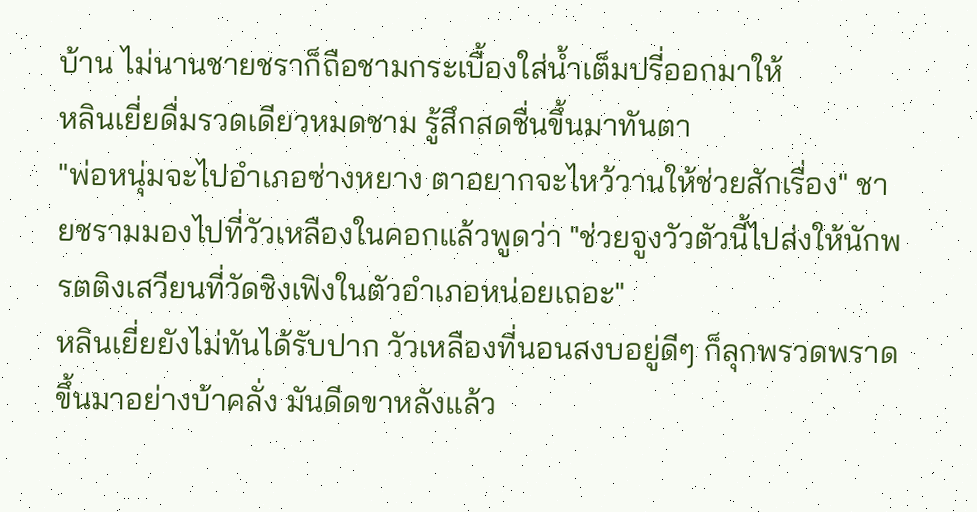บ้าน ไม่นานชายชราก็ถือชามกระเบื้องใส่น้ำเต็มปรี่ออกมาให้
หลินเยี่ยดื่มรวดเดียวหมดชาม รู้สึกสดชื่นขึ้นมาทันตา
"พ่อหนุ่มจะไปอำเภอซ่างหยาง ตาอยากจะไหว้วานให้ช่วยสักเรื่อง" ชายชรามมองไปที่วัวเหลืองในคอกแล้วพูดว่า "ช่วยจูงวัวตัวนี้ไปส่งให้นักพรตติงเสวียนที่วัดชิงเฟิงในตัวอำเภอหน่อยเถอะ"
หลินเยี่ยยังไม่ทันได้รับปาก วัวเหลืองที่นอนสงบอยู่ดีๆ ก็ลุกพรวดพราดขึ้นมาอย่างบ้าคลั่ง มันดีดขาหลังแล้ว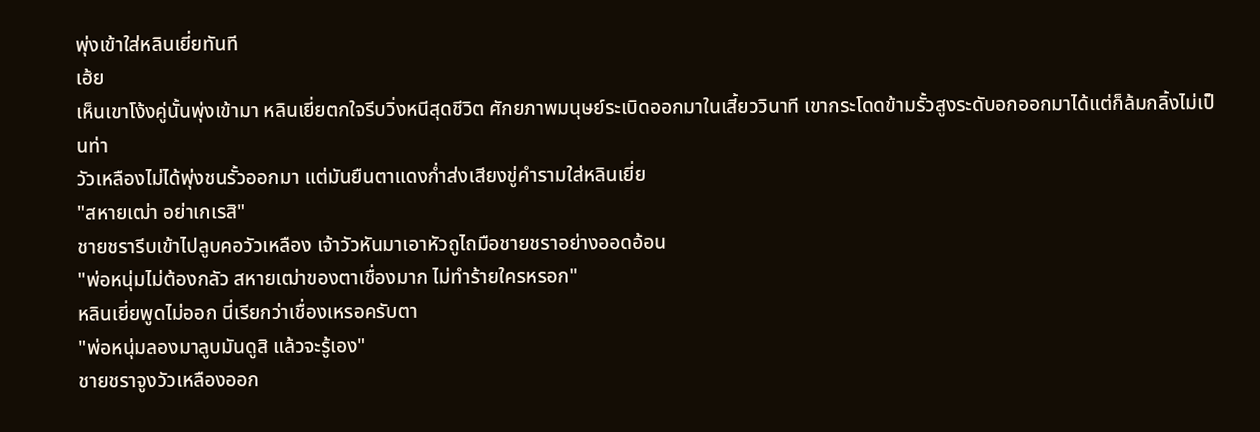พุ่งเข้าใส่หลินเยี่ยทันที
เฮ้ย
เห็นเขาโง้งคู่นั้นพุ่งเข้ามา หลินเยี่ยตกใจรีบวิ่งหนีสุดชีวิต ศักยภาพมนุษย์ระเบิดออกมาในเสี้ยววินาที เขากระโดดข้ามรั้วสูงระดับอกออกมาได้แต่ก็ล้มกลิ้งไม่เป็นท่า
วัวเหลืองไม่ได้พุ่งชนรั้วออกมา แต่มันยืนตาแดงก่ำส่งเสียงขู่คำรามใส่หลินเยี่ย
"สหายเฒ่า อย่าเกเรสิ"
ชายชรารีบเข้าไปลูบคอวัวเหลือง เจ้าวัวหันมาเอาหัวถูไถมือชายชราอย่างออดอ้อน
"พ่อหนุ่มไม่ต้องกลัว สหายเฒ่าของตาเชื่องมาก ไม่ทำร้ายใครหรอก"
หลินเยี่ยพูดไม่ออก นี่เรียกว่าเชื่องเหรอครับตา
"พ่อหนุ่มลองมาลูบมันดูสิ แล้วจะรู้เอง"
ชายชราจูงวัวเหลืองออก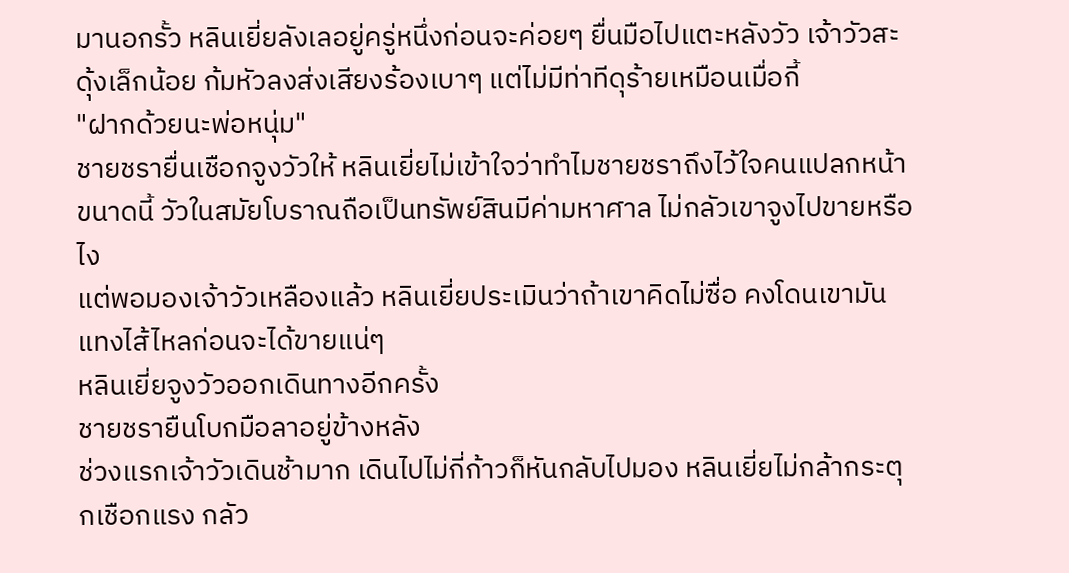มานอกรั้ว หลินเยี่ยลังเลอยู่ครู่หนึ่งก่อนจะค่อยๆ ยื่นมือไปแตะหลังวัว เจ้าวัวสะดุ้งเล็กน้อย ก้มหัวลงส่งเสียงร้องเบาๆ แต่ไม่มีท่าทีดุร้ายเหมือนเมื่อกี้
"ฝากด้วยนะพ่อหนุ่ม"
ชายชรายื่นเชือกจูงวัวให้ หลินเยี่ยไม่เข้าใจว่าทำไมชายชราถึงไว้ใจคนแปลกหน้าขนาดนี้ วัวในสมัยโบราณถือเป็นทรัพย์สินมีค่ามหาศาล ไม่กลัวเขาจูงไปขายหรือไง
แต่พอมองเจ้าวัวเหลืองแล้ว หลินเยี่ยประเมินว่าถ้าเขาคิดไม่ซื่อ คงโดนเขามันแทงไส้ไหลก่อนจะได้ขายแน่ๆ
หลินเยี่ยจูงวัวออกเดินทางอีกครั้ง
ชายชรายืนโบกมือลาอยู่ข้างหลัง
ช่วงแรกเจ้าวัวเดินช้ามาก เดินไปไม่กี่ก้าวก็หันกลับไปมอง หลินเยี่ยไม่กล้ากระตุกเชือกแรง กลัว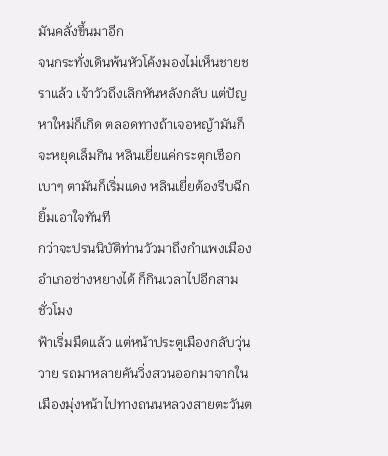มันคลั่งขึ้นมาอีก
จนกระทั่งเดินพ้นหัวโค้งมองไม่เห็นชายชราแล้ว เจ้าวัวถึงเลิกหันหลังกลับ แต่ปัญหาใหม่ก็เกิด ตลอดทางถ้าเจอหญ้ามันก็จะหยุดเล็มกิน หลินเยี่ยแค่กระตุกเชือกเบาๆ ตามันก็เริ่มแดง หลินเยี่ยต้องรีบฉีกยิ้มเอาใจทันที
กว่าจะปรนนิบัติท่านวัวมาถึงกำแพงเมืองอำเภอซ่างหยางได้ ก็กินเวลาไปอีกสามชั่วโมง
ฟ้าเริ่มมืดแล้ว แต่หน้าประตูเมืองกลับวุ่นวาย รถมาหลายคันวิ่งสวนออกมาจากในเมืองมุ่งหน้าไปทางถนนหลวงสายตะวันต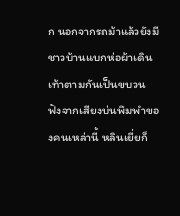ก นอกจากรถม้าแล้วยังมีชาวบ้านแบกห่อผ้าเดินเท้าตามกันเป็นขบวน
ฟังจากเสียงบ่นพึมพำของคนเหล่านี้ หลินเยี่ยก็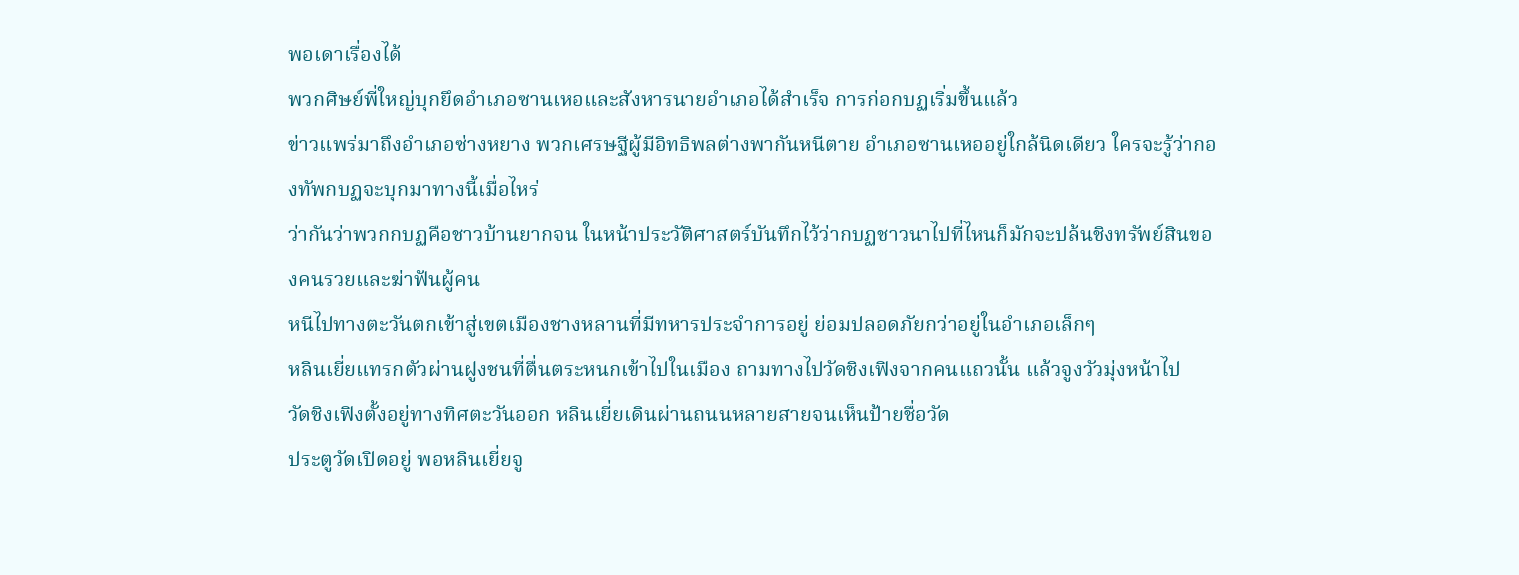พอเดาเรื่องได้
พวกศิษย์พี่ใหญ่บุกยึดอำเภอซานเหอและสังหารนายอำเภอได้สำเร็จ การก่อกบฏเริ่มขึ้นแล้ว
ข่าวแพร่มาถึงอำเภอซ่างหยาง พวกเศรษฐีผู้มีอิทธิพลต่างพากันหนีตาย อำเภอซานเหออยู่ใกล้นิดเดียว ใครจะรู้ว่ากองทัพกบฏจะบุกมาทางนี้เมื่อไหร่
ว่ากันว่าพวกกบฏคือชาวบ้านยากจน ในหน้าประวัติศาสตร์บันทึกไว้ว่ากบฏชาวนาไปที่ไหนก็มักจะปล้นชิงทรัพย์สินของคนรวยและฆ่าฟันผู้คน
หนีไปทางตะวันตกเข้าสู่เขตเมืองชางหลานที่มีทหารประจำการอยู่ ย่อมปลอดภัยกว่าอยู่ในอำเภอเล็กๆ
หลินเยี่ยแทรกตัวผ่านฝูงชนที่ตื่นตระหนกเข้าไปในเมือง ถามทางไปวัดชิงเฟิงจากคนแถวนั้น แล้วจูงวัวมุ่งหน้าไป
วัดชิงเฟิงตั้งอยู่ทางทิศตะวันออก หลินเยี่ยเดินผ่านถนนหลายสายจนเห็นป้ายชื่อวัด
ประตูวัดเปิดอยู่ พอหลินเยี่ยจู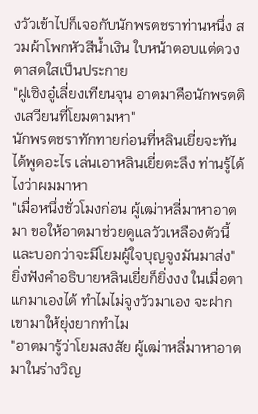งวัวเข้าไปก็เจอกับนักพรตชราท่านหนึ่ง สวมผ้าโพกหัวสีน้ำเงิน ใบหน้าตอบแต่ดวงตาสดใสเป็นประกาย
"ฝูเซิงอู๋เลี่ยงเทียนจุน อาตมาคือนักพรตติงเสวียนที่โยมตามหา"
นักพรตชราทักทายก่อนที่หลินเยี่ยจะทันได้พูดอะไร เล่นเอาหลินเยี่ยตะลึง ท่านรู้ได้ไงว่าผมมาหา
"เมื่อหนึ่งชั่วโมงก่อน ผู้เฒ่าหลี่มาหาอาตมา ขอให้อาตมาช่วยดูแลวัวเหลืองตัวนี้ และบอกว่าจะมีโยมผู้ใจบุญจูงมันมาส่ง"
ยิ่งฟังคำอธิบายหลินเยี่ยก็ยิ่งงง ในเมื่อตาแกมาเองได้ ทำไมไม่จูงวัวมาเอง จะฝากเขามาให้ยุ่งยากทำไม
"อาตมารู้ว่าโยมสงสัย ผู้เฒ่าหลี่มาหาอาตมาในร่างวิญ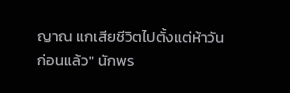ญาณ แกเสียชีวิตไปตั้งแต่ห้าวันก่อนแล้ว" นักพร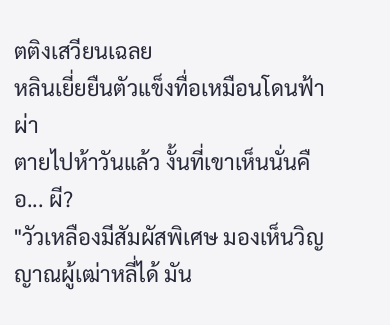ตติงเสวียนเฉลย
หลินเยี่ยยืนตัวแข็งทื่อเหมือนโดนฟ้าผ่า
ตายไปห้าวันแล้ว งั้นที่เขาเห็นนั่นคือ... ผี?
"วัวเหลืองมีสัมผัสพิเศษ มองเห็นวิญญาณผู้เฒ่าหลี่ได้ มัน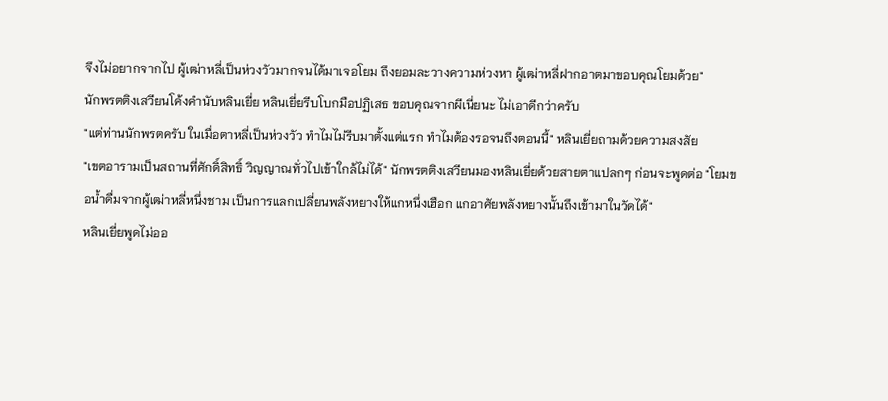จึงไม่อยากจากไป ผู้เฒ่าหลี่เป็นห่วงวัวมากจนได้มาเจอโยม ถึงยอมละวางความห่วงหา ผู้เฒ่าหลี่ฝากอาตมาขอบคุณโยมด้วย"
นักพรตติงเสวียนโค้งคำนับหลินเยี่ย หลินเยี่ยรีบโบกมือปฏิเสธ ขอบคุณจากผีเนี่ยนะ ไม่เอาดีกว่าครับ
"แต่ท่านนักพรตครับ ในเมื่อตาหลี่เป็นห่วงวัว ทำไมไม่รีบมาตั้งแต่แรก ทำไมต้องรอจนถึงตอนนี้" หลินเยี่ยถามด้วยความสงสัย
"เขตอารามเป็นสถานที่ศักดิ์สิทธิ์ วิญญาณทั่วไปเข้าใกล้ไม่ได้" นักพรตติงเสวียนมองหลินเยี่ยด้วยสายตาแปลกๆ ก่อนจะพูดต่อ "โยมขอน้ำดื่มจากผู้เฒ่าหลี่หนึ่งชาม เป็นการแลกเปลี่ยนพลังหยางให้แกหนึ่งเฮือก แกอาศัยพลังหยางนั้นถึงเข้ามาในวัดได้"
หลินเยี่ยพูดไม่ออ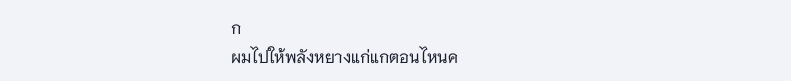ก
ผมไปให้พลังหยางแก่แกตอนไหนค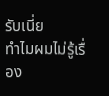รับเนี่ย
ทำไมผมไม่รู้เรื่อง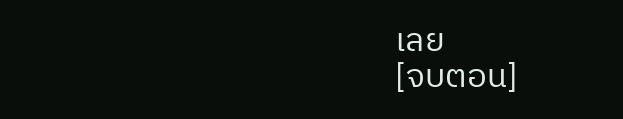เลย
[จบตอน]